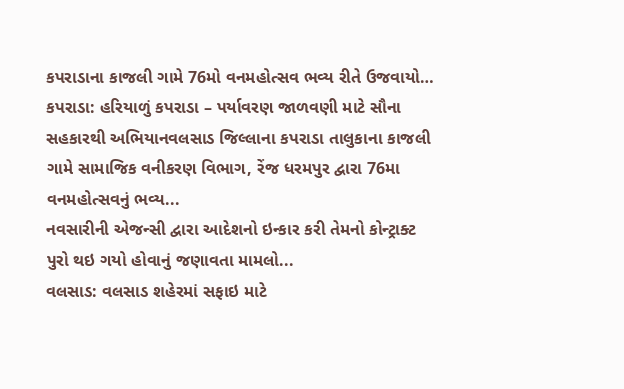કપરાડાના કાજલી ગામે 76મો વનમહોત્સવ ભવ્ય રીતે ઉજવાયો…
કપરાડા: હરિયાળું કપરાડા – પર્યાવરણ જાળવણી માટે સૌના સહકારથી અભિયાનવલસાડ જિલ્લાના કપરાડા તાલુકાના કાજલી ગામે સામાજિક વનીકરણ વિભાગ, રેંજ ધરમપુર દ્વારા 76મા વનમહોત્સવનું ભવ્ય...
નવસારીની એજન્સી દ્વારા આદેશનો ઇન્કાર કરી તેમનો કોન્ટ્રાક્ટ પુરો થઇ ગયો હોવાનું જણાવતા મામલો...
વલસાડ: વલસાડ શહેરમાં સફાઇ માટે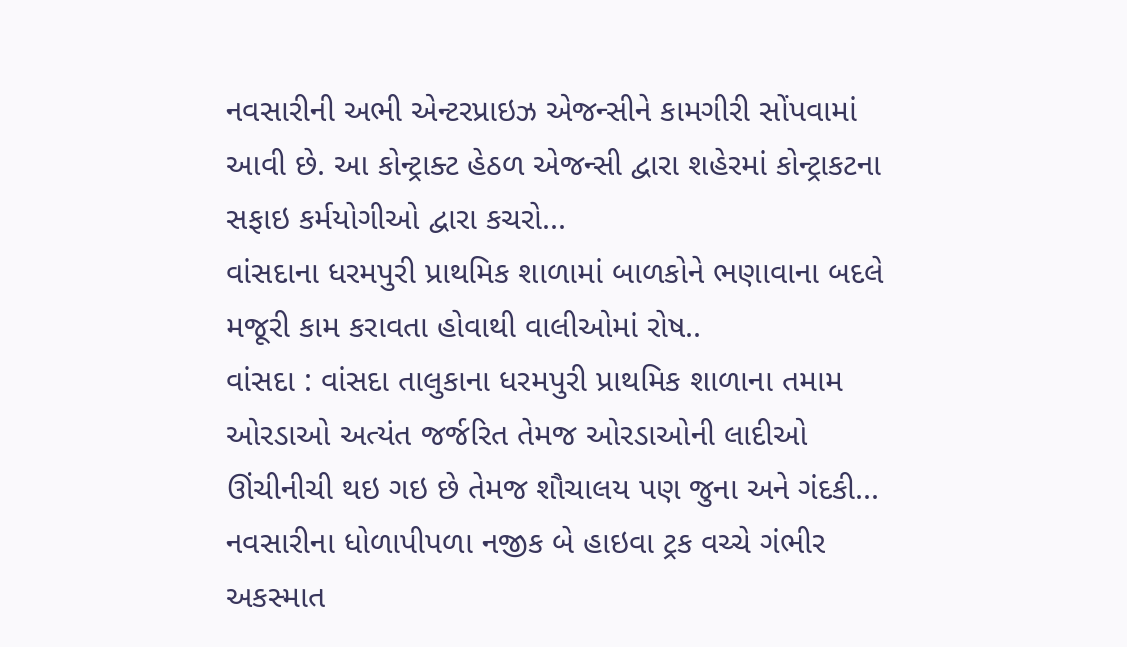નવસારીની અભી એન્ટરપ્રાઇઝ એજન્સીને કામગીરી સોંપવામાં આવી છે. આ કોન્ટ્રાક્ટ હેઠળ એજન્સી દ્વારા શહેરમાં કોન્ટ્રાકટના સફાઇ કર્મયોગીઓ દ્વારા કચરો...
વાંસદાના ધરમપુરી પ્રાથમિક શાળામાં બાળકોને ભણાવાના બદલે મજૂરી કામ કરાવતા હોવાથી વાલીઓમાં રોષ..
વાંસદા : વાંસદા તાલુકાના ધરમપુરી પ્રાથમિક શાળાના તમામ ઓરડાઓ અત્યંત જર્જરિત તેમજ ઓરડાઓની લાદીઓ ઊંચીનીચી થઇ ગઇ છે તેમજ શૌચાલય પણ જુના અને ગંદકી...
નવસારીના ધોળાપીપળા નજીક બે હાઇવા ટ્રક વચ્ચે ગંભીર અકસ્માત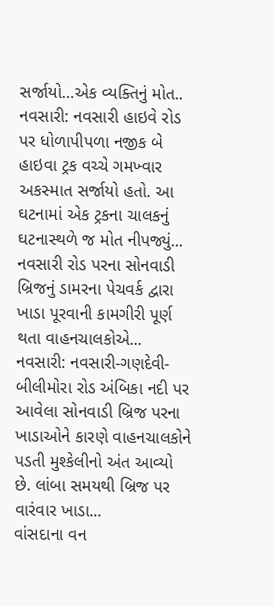સર્જાયો…એક વ્યક્તિનું મોત..
નવસારી: નવસારી હાઇવે રોડ પર ધોળાપીપળા નજીક બે હાઇવા ટ્રક વચ્ચે ગમખ્વાર અકસ્માત સર્જાયો હતો. આ ઘટનામાં એક ટ્રકના ચાલકનું ઘટનાસ્થળે જ મોત નીપજ્યું...
નવસારી રોડ પરના સોનવાડી બ્રિજનું ડામરના પેચવર્ક દ્વારા ખાડા પૂરવાની કામગીરી પૂર્ણ થતા વાહનચાલકોએ...
નવસારી: નવસારી-ગણદેવી-બીલીમોરા રોડ અંબિકા નદી પર આવેલા સોનવાડી બ્રિજ પરના ખાડાઓને કારણે વાહનચાલકોને પડતી મુશ્કેલીનો અંત આવ્યો છે. લાંબા સમયથી બ્રિજ પર વારંવાર ખાડા...
વાંસદાના વન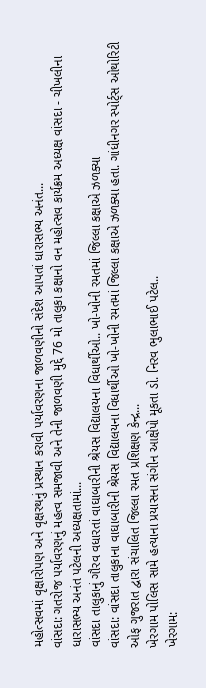મહોત્સવમાં વૃક્ષારોપણ અને વૃક્ષરથનું પ્રસ્થાન કરાવી પર્યાવરણના જાળવણીનો સંદેશ આપતાં ધારાસભ્ય અનંત...
વાંસદા: ગતરોજ પર્યાવરણનું મહત્વ સમજાવી અને તેની જાળવણી મુદ્દે 76 મો તાલુકા કક્ષાનો વન મહોત્સવ કાર્યક્રમ અધ્યક્ષ વાંસદા - ચીખલીના ધારાસભ્ય અનંત પટેલની અધ્યક્ષતામાં...
વાંસદા તાલુકાનું ગૌરવ વધારતાં વાઘાબારીની શ્રેયસ વિદ્યાલયના વિધાર્થીઓ.. ખો-ખોની રમતમાં જિલ્લા કક્ષાએ ઝળક્યા
વાંસદા: વાંસદા તાલુકાના વાઘાબારીની શ્રેયસ વિદ્યાલયના વિધાર્થીઓ ખો-ખોની રમતમાં જિલ્લા કક્ષાએ ઝળક્યા હતા. ગાંધીનગર સ્પોર્ટ્સ ઓથોરિટી ઓફ ગુજરાત દ્વારા સંચાલિત જિલ્લા રમત પ્રશિક્ષણ કેન્દ્ર...
ખેરગામ પોલિસ સામે હત્યાના પ્રયાસના સંગીન આક્ષેપો મૂકતા ડો. નિરવ ભુલાભાઈ પટેલ..
ખેરગામ: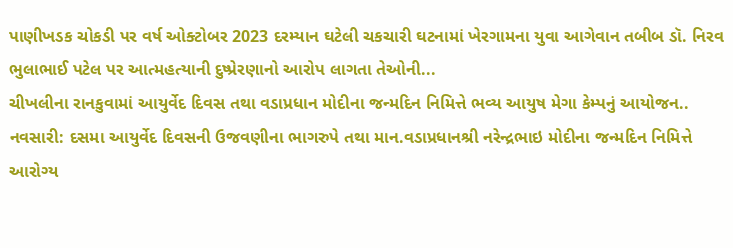પાણીખડક ચોકડી પર વર્ષ ઓક્ટોબર 2023 દરમ્યાન ઘટેલી ચકચારી ઘટનામાં ખેરગામના યુવા આગેવાન તબીબ ડૉ. નિરવ ભુલાભાઈ પટેલ પર આત્મહત્યાની દુષ્પ્રેરણાનો આરોપ લાગતા તેઓની...
ચીખલીના રાનકુવામાં આયુર્વેદ દિવસ તથા વડાપ્રધાન મોદીના જન્મદિન નિમિત્તે ભવ્ય આયુષ મેગા કેમ્પનું આયોજન..
નવસારી: દસમા આયુર્વેદ દિવસની ઉજવણીના ભાગરુપે તથા માન.વડાપ્રધાનશ્રી નરેન્દ્રભાઇ મોદીના જન્મદિન નિમિત્તે આરોગ્ય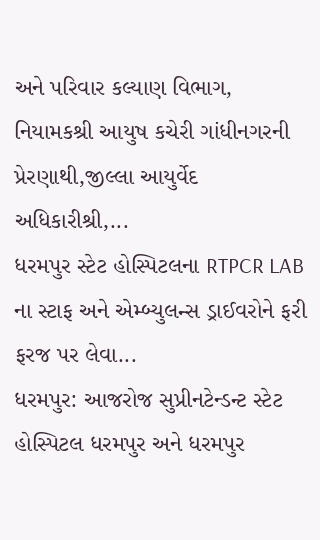અને પરિવાર કલ્યાણ વિભાગ, નિયામકશ્રી આયુષ કચેરી ગાંધીનગરની પ્રેરણાથી,જીલ્લા આયુર્વેદ અધિકારીશ્રી,...
ધરમપુર સ્ટેટ હોસ્પિટલના RTPCR LAB ના સ્ટાફ અને એમ્બ્યુલન્સ ડ્રાઈવરોને ફરી ફરજ પર લેવા...
ધરમપુર: આજરોજ સુપ્રીનટેન્ડન્ટ સ્ટેટ હોસ્પિટલ ધરમપુર અને ધરમપુર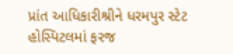પ્રાંત આધિકારીશ્રીને ધરમપુર સ્ટેટ હોસ્પિટલમાં ફરજ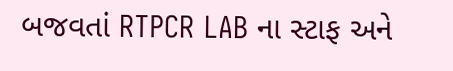બજવતાં RTPCR LAB ના સ્ટાફ અને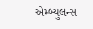એમ્બ્યુલન્સ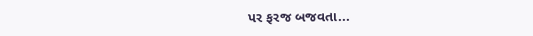પર ફરજ બજવતા...